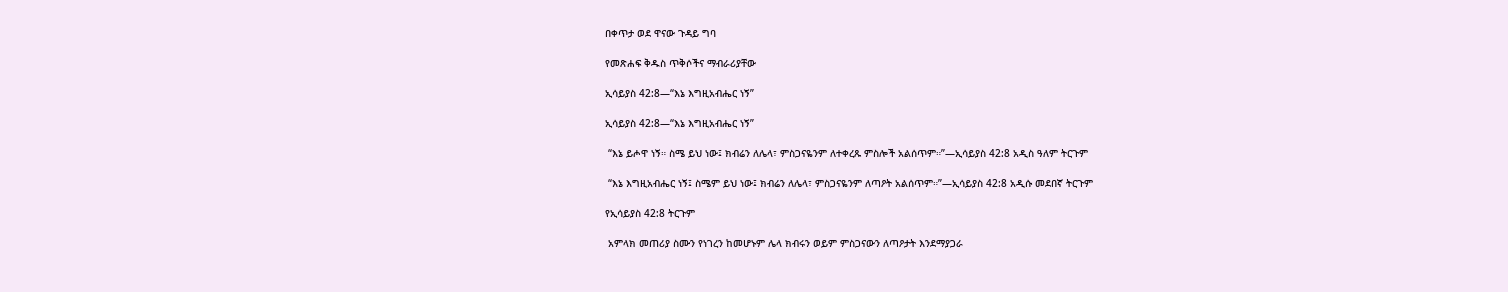በቀጥታ ወደ ዋናው ጉዳይ ግባ

የመጽሐፍ ቅዱስ ጥቅሶችና ማብራሪያቸው

ኢሳይያስ 42:8—“እኔ እግዚአብሔር ነኝ”

ኢሳይያስ 42:8—“እኔ እግዚአብሔር ነኝ”

 “እኔ ይሖዋ ነኝ። ስሜ ይህ ነው፤ ክብሬን ለሌላ፣ ምስጋናዬንም ለተቀረጹ ምስሎች አልሰጥም።”—ኢሳይያስ 42:8 አዲስ ዓለም ትርጉም

 “እኔ እግዚአብሔር ነኝ፤ ስሜም ይህ ነው፤ ክብሬን ለሌላ፣ ምስጋናዬንም ለጣዖት አልሰጥም።”—ኢሳይያስ 42:8 አዲሱ መደበኛ ትርጉም

የኢሳይያስ 42:8 ትርጉም

 አምላክ መጠሪያ ስሙን የነገረን ከመሆኑም ሌላ ክብሩን ወይም ምስጋናውን ለጣዖታት እንደማያጋራ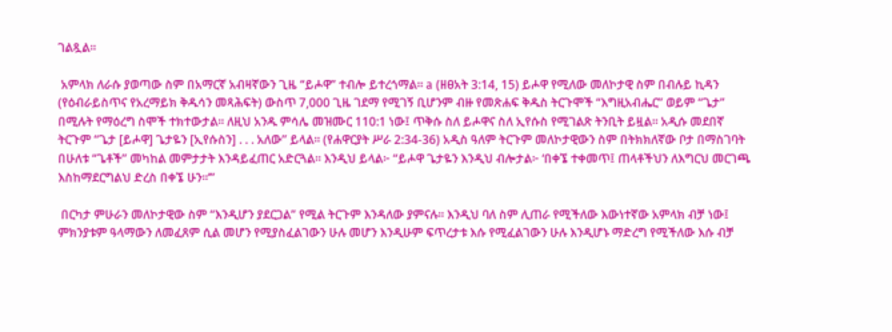ገልጿል።

 አምላክ ለራሱ ያወጣው ስም በአማርኛ አብዛኛውን ጊዜ “ይሖዋ” ተብሎ ይተረጎማል። a (ዘፀአት 3:14, 15) ይሖዋ የሚለው መለኮታዊ ስም በብሉይ ኪዳን (የዕብራይስጥና የአረማይክ ቅዱሳን መጻሕፍት) ውስጥ 7,000 ጊዜ ገደማ የሚገኝ ቢሆንም ብዙ የመጽሐፍ ቅዱስ ትርጉሞች “እግዚአብሔር” ወይም “ጌታ” በሚሉት የማዕረግ ስሞች ተክተውታል። ለዚህ አንዱ ምሳሌ መዝሙር 110:1 ነው፤ ጥቅሱ ስለ ይሖዋና ስለ ኢየሱስ የሚገልጽ ትንቢት ይዟል። አዲሱ መደበኛ ትርጉም “ጌታ [ይሖዋ] ጌታዬን [ኢየሱስን] . . . አለው” ይላል። (የሐዋርያት ሥራ 2:34-36) አዲስ ዓለም ትርጉም መለኮታዊውን ስም በትክክለኛው ቦታ በማስገባት በሁለቱ “ጌቶች” መካከል መምታታት እንዳይፈጠር አድርጓል። እንዲህ ይላል፦ “ይሖዋ ጌታዬን እንዲህ ብሎታል፦ ‘በቀኜ ተቀመጥ፤ ጠላቶችህን ለእግርህ መርገጫ እስከማደርግልህ ድረስ በቀኜ ሁን።’”

 በርካታ ምሁራን መለኮታዊው ስም “እንዲሆን ያደርጋል” የሚል ትርጉም እንዳለው ያምናሉ። እንዲህ ባለ ስም ሊጠራ የሚችለው እውነተኛው አምላክ ብቻ ነው፤ ምክንያቱም ዓላማውን ለመፈጸም ሲል መሆን የሚያስፈልገውን ሁሉ መሆን እንዲሁም ፍጥረታቱ እሱ የሚፈልገውን ሁሉ እንዲሆኑ ማድረግ የሚችለው እሱ ብቻ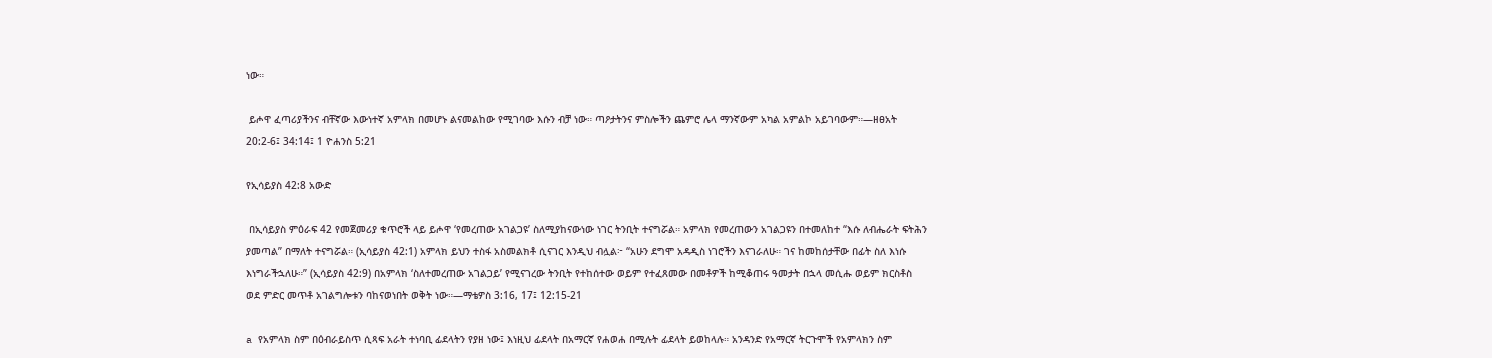ነው።

 ይሖዋ ፈጣሪያችንና ብቸኛው እውነተኛ አምላክ በመሆኑ ልናመልከው የሚገባው እሱን ብቻ ነው። ጣዖታትንና ምስሎችን ጨምሮ ሌላ ማንኛውም አካል አምልኮ አይገባውም።—ዘፀአት 20:2-6፤ 34:14፤ 1 ዮሐንስ 5:21

የኢሳይያስ 42:8 አውድ

 በኢሳይያስ ምዕራፍ 42 የመጀመሪያ ቁጥሮች ላይ ይሖዋ ‘የመረጠው አገልጋዩ’ ስለሚያከናውነው ነገር ትንቢት ተናግሯል። አምላክ የመረጠውን አገልጋዩን በተመለከተ “እሱ ለብሔራት ፍትሕን ያመጣል” በማለት ተናግሯል። (ኢሳይያስ 42:1) አምላክ ይህን ተስፋ አስመልክቶ ሲናገር እንዲህ ብሏል፦ “አሁን ደግሞ አዳዲስ ነገሮችን እናገራለሁ። ገና ከመከሰታቸው በፊት ስለ እነሱ እነግራችኋለሁ።” (ኢሳይያስ 42:9) በአምላክ ‘ስለተመረጠው አገልጋይ’ የሚናገረው ትንቢት የተከሰተው ወይም የተፈጸመው በመቶዎች ከሚቆጠሩ ዓመታት በኋላ መሲሑ ወይም ክርስቶስ ወደ ምድር መጥቶ አገልግሎቱን ባከናወነበት ወቅት ነው።—ማቴዎስ 3:16, 17፤ 12:15-21

a የአምላክ ስም በዕብራይስጥ ሲጻፍ አራት ተነባቢ ፊደላትን የያዘ ነው፤ እነዚህ ፊደላት በአማርኛ የሐወሐ በሚሉት ፊደላት ይወከላሉ። አንዳንድ የአማርኛ ትርጉሞች የአምላክን ስም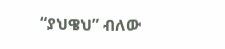“ያህዌህ” ብለው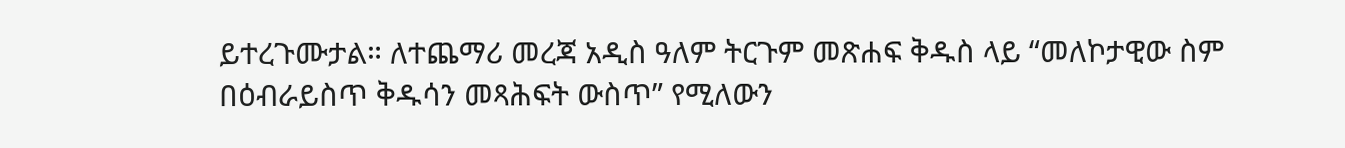ይተረጉሙታል። ለተጨማሪ መረጃ አዲስ ዓለም ትርጉም መጽሐፍ ቅዱስ ላይ “መለኮታዊው ስም በዕብራይስጥ ቅዱሳን መጻሕፍት ውስጥ” የሚለውን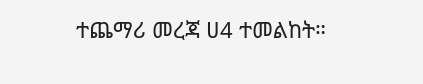ተጨማሪ መረጃ ሀ4 ተመልከት።